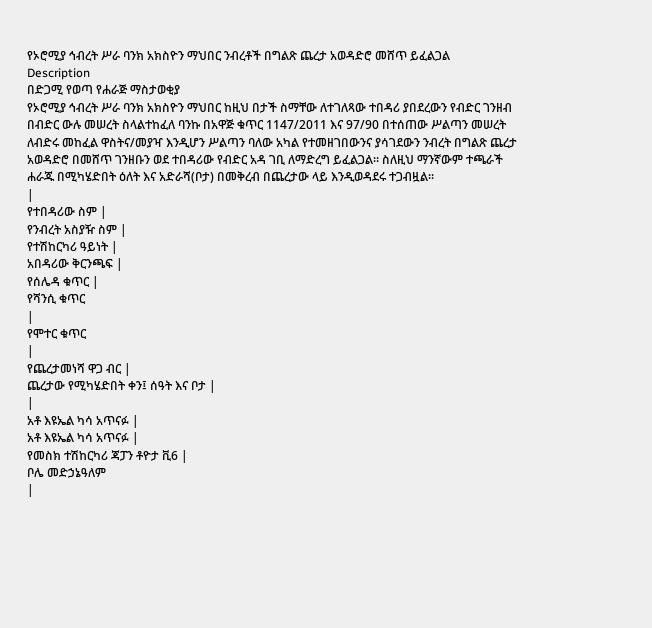የኦሮሚያ ኅብረት ሥራ ባንክ አክስዮን ማህበር ንብረቶች በግልጽ ጨረታ አወዳድሮ መሸጥ ይፈልጋል
Description
በድጋሚ የወጣ የሐራጅ ማስታወቂያ
የኦሮሚያ ኅብረት ሥራ ባንክ አክስዮን ማህበር ከዚህ በታች ስማቸው ለተገለጻው ተበዳሪ ያበደረውን የብድር ገንዘብ በብድር ውሉ መሠረት ስላልተከፈለ ባንኩ በአዋጅ ቁጥር 1147/2011 እና 97/90 በተሰጠው ሥልጣን መሠረት ለብድሩ መከፈል ዋስትና/መያዣ እንዲሆን ሥልጣን ባለው አካል የተመዘገበውንና ያሳገደውን ንብረት በግልጽ ጨረታ አወዳድሮ በመሸጥ ገንዘቡን ወደ ተበዳሪው የብድር አዳ ገቢ ለማድረግ ይፈልጋል። ስለዚህ ማንኛውም ተጫራች ሐራጁ በሚካሄድበት ዕለት እና አድራሻ(ቦታ) በመቅረብ በጨረታው ላይ እንዲወዳደሩ ተጋብዟል።
|
የተበዳሪው ስም |
የንብረት አስያዥ ስም |
የተሽከርካሪ ዓይነት |
አበዳሪው ቅርንጫፍ |
የሰሌዳ ቁጥር |
የሻንሲ ቁጥር
|
የሞተር ቁጥር
|
የጨረታመነሻ ዋጋ ብር |
ጨረታው የሚካሄድበት ቀን፤ ሰዓት እና ቦታ |
|
አቶ እዩኤል ካሳ አጥናፉ |
አቶ እዩኤል ካሳ አጥናፉ |
የመስክ ተሽከርካሪ ጃፓን ቶዮታ ቪ6 |
ቦሌ መድኃኔዓለም
|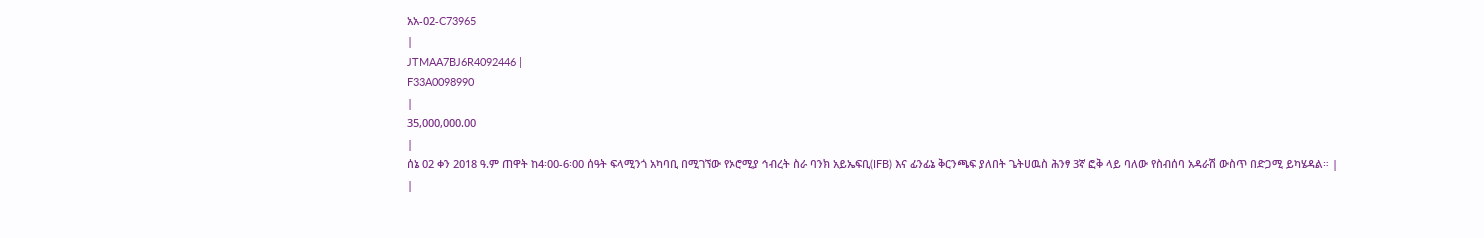አአ-02-C73965
|
JTMAA7BJ6R4092446 |
F33A0098990
|
35,000,000.00
|
ሰኔ 02 ቀን 2018 ዓ.ም ጠዋት ከ4፡00-6፡00 ሰዓት ፍላሚንጎ አካባቢ በሚገኘው የኦሮሚያ ኅብረት ስራ ባንክ አይኤፍቢ(IFB) እና ፊንፊኔ ቅርንጫፍ ያለበት ጌትሀዉስ ሕንፃ 3ኛ ፎቅ ላይ ባለው የስብሰባ አዳራሽ ውስጥ በድጋሚ ይካሄዳል። |
|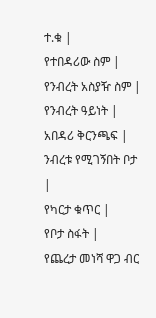ተ.ቁ |
የተበዳሪው ስም |
የንብረት አስያዥ ስም |
የንብረት ዓይነት |
አበዳሪ ቅርንጫፍ |
ንብረቱ የሚገኝበት ቦታ |
የካርታ ቁጥር |
የቦታ ስፋት |
የጨረታ መነሻ ዋጋ ብር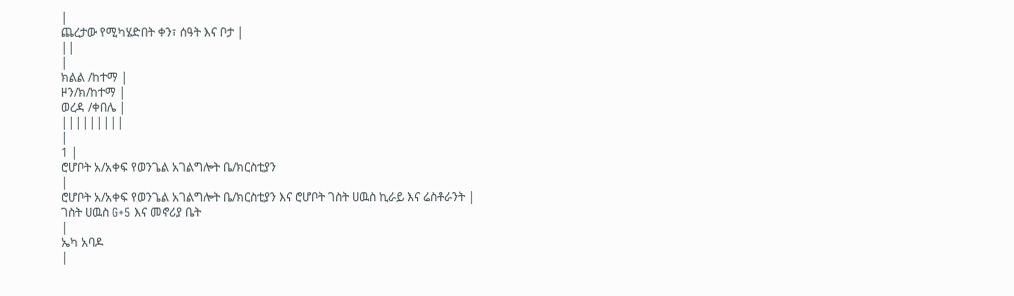|
ጨረታው የሚካሄድበት ቀን፣ ሰዓት እና ቦታ |
||
|
ክልል /ከተማ |
ዞን/ክ/ከተማ |
ወረዳ /ቀበሌ |
|||||||||
|
1 |
ሮሆቦት አ/አቀፍ የወንጌል አገልግሎት ቤ/ክርስቲያን
|
ሮሆቦት አ/አቀፍ የወንጌል አገልግሎት ቤ/ክርስቲያን እና ሮሆቦት ገስት ሀዉስ ኪራይ እና ሬስቶራንት |
ገስት ሀዉስ G+5 እና መኖሪያ ቤት
|
ኤካ አባዶ
|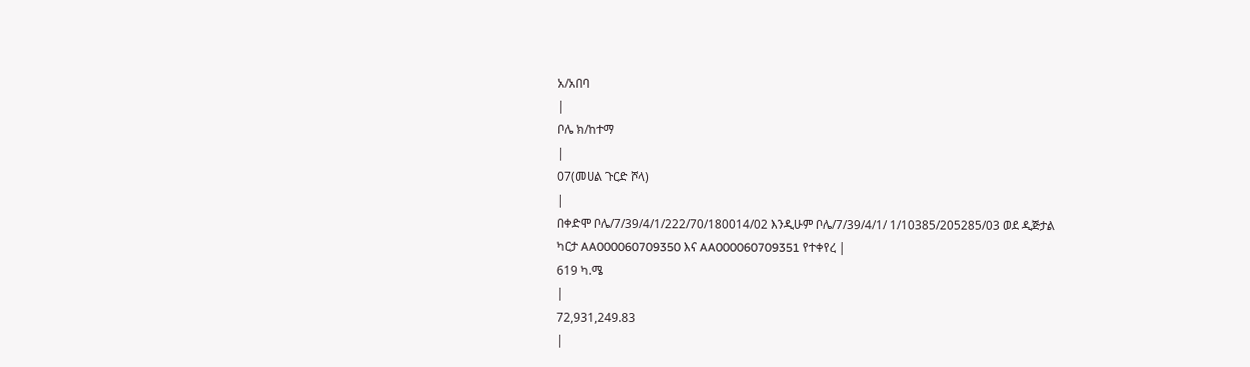አ/አበባ
|
ቦሌ ክ/ከተማ
|
07(መሀል ጉርድ ሾላ)
|
በቀድሞ ቦሌ/7/39/4/1/222/70/180014/02 እንዲሁም ቦሌ/7/39/4/1/ 1/10385/205285/03 ወደ ዲጅታል ካርታ AA000060709350 እና AA000060709351 የተቀየረ |
619 ካ.ሜ
|
72,931,249.83
|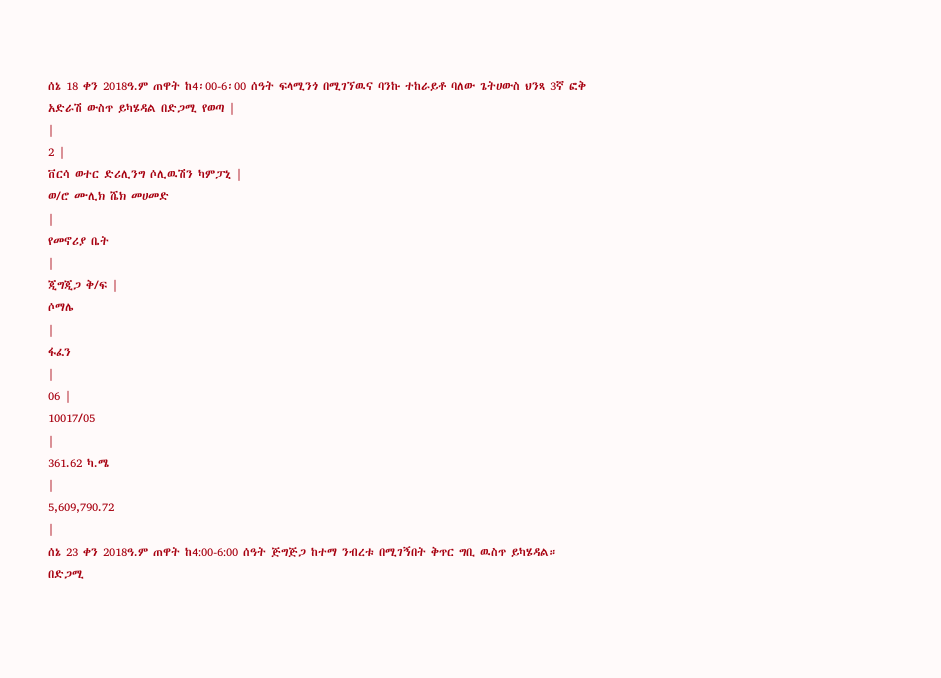ሰኔ 18 ቀን 2018ዓ.ም ጠዋት ከ4፡00-6፡00 ሰዓት ፍላሚንጎ በሚገኘዉና ባንኩ ተከራይቶ ባለው ጌትሀውስ ህንጻ 3ኛ ፎቅ አድራሽ ውስጥ ይካሄዳል በድጋሚ የወጣ |
|
2 |
ቨርሳ ወተር ድሪሊንግ ሶሊዉሽን ካምፓኒ |
ወ/ሮ ሙሊክ ሼክ መሀመድ
|
የመኖሪያ ቤት
|
ጂግጂጋ ቅ/ፍ |
ሶማሌ
|
ፋፈን
|
06 |
10017/05
|
361.62 ካ.ሜ
|
5,609,790.72
|
ሰኔ 23 ቀን 2018ዓ.ም ጠዋት ከ4:00-6:00 ሰዓት ጅግጅጋ ከተማ ንብረቱ በሚገኝበት ቅጥር ግቢ ዉስጥ ይካሄዳል። በድጋሚ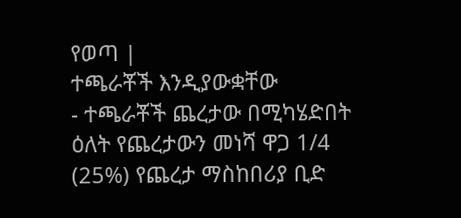የወጣ |
ተጫራቾች እንዲያውቋቸው
- ተጫራቾች ጨረታው በሚካሄድበት ዕለት የጨረታውን መነሻ ዋጋ 1/4 (25%) የጨረታ ማስከበሪያ ቢድ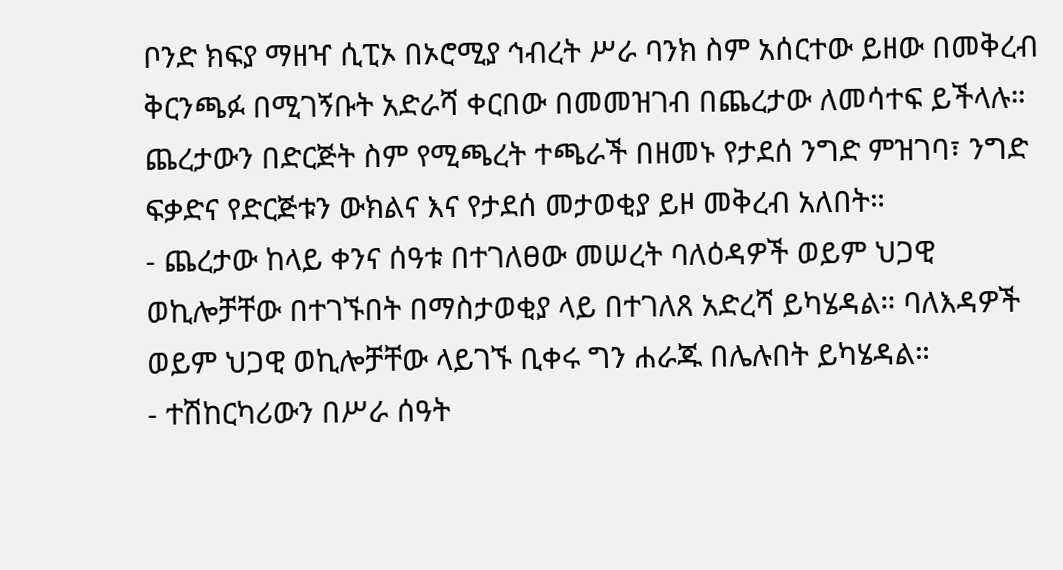ቦንድ ክፍያ ማዘዣ ሲፒኦ በኦሮሚያ ኅብረት ሥራ ባንክ ስም አሰርተው ይዘው በመቅረብ ቅርንጫፉ በሚገኝቡት አድራሻ ቀርበው በመመዝገብ በጨረታው ለመሳተፍ ይችላሉ። ጨረታውን በድርጅት ስም የሚጫረት ተጫራች በዘመኑ የታደሰ ንግድ ምዝገባ፣ ንግድ ፍቃድና የድርጅቱን ውክልና እና የታደሰ መታወቂያ ይዞ መቅረብ አለበት።
- ጨረታው ከላይ ቀንና ሰዓቱ በተገለፀው መሠረት ባለዕዳዎች ወይም ህጋዊ ወኪሎቻቸው በተገኙበት በማስታወቂያ ላይ በተገለጸ አድረሻ ይካሄዳል። ባለእዳዎች ወይም ህጋዊ ወኪሎቻቸው ላይገኙ ቢቀሩ ግን ሐራጁ በሌሉበት ይካሄዳል።
- ተሽከርካሪውን በሥራ ሰዓት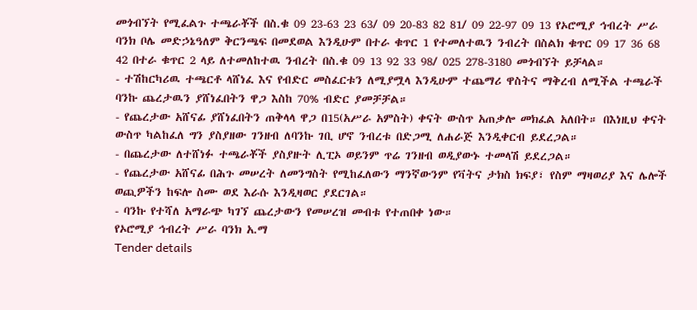መጎብኘት የሚፈልጉ ተጫራቾች በስ.ቁ 09 23-63 23 63/ 09 20-83 82 81/ 09 22-97 09 13 የኦሮሚያ ኅብረት ሥራ ባንክ ቦሌ መድኃኔዓለም ቅርንጫፍ በመደወል እንዲሁም በተራ ቁጥር 1 የተመለተዉን ንብረት በስልክ ቁጥር 09 17 36 68 42 በተራ ቁጥር 2 ላይ ለተመለከተዉ ንብረት በስ.ቁ 09 13 92 33 98/ 025 278-3180 መጎብኘት ይቻላል።
- ተሽከርካሪዉ ተጫርቶ ላሸነፈ እና የብድር መስፈርቱን ለሚያሟላ እንዲሁም ተጨማሪ ዋስትና ማቅረብ ለሚችል ተጫራች ባንኩ ጨረታዉን ያሸነፈበትን ዋጋ እስከ 70% ብድር ያመቻቻል።
- የጨረታው አሸናፊ ያሸነፈበትን ጠቅላላ ዋጋ በ15(አሥራ አምስት) ቀናት ውስጥ አጠቃሎ መክፈል አለበት። በእነዚህ ቀናት ውስጥ ካልከፈለ ግን ያስያዘው ገንዘብ ለባንኩ ገቢ ሆኖ ንብረቱ በድጋሚ ለሐራጅ እንዲቀርብ ይደረጋል።
- በጨረታው ለተሸነፉ ተጫራቾች ያስያዙት ሊፒኦ ወይንም ጥሬ ገንዘብ ወዲያውኑ ተመላሽ ይደረጋል።
- የጨረታው አሸናፊ በሕጉ መሠረት ለመንግስት የሚከፈለውን ማንኛውንም የቫትና ታክስ ክፍያ፣ የስም ማዛወሪያ እና ሌሎች ወጪዎችን ከፍሎ ስሙ ወደ እራሱ እንዲዛወር ያደርገል።
- ባንኩ የተሻለ አማራጭ ካገኘ ጨረታውን የመሠረዝ መብቱ የተጠበቀ ነው።
የኦሮሚያ ኅብረት ሥራ ባንክ አ.ማ
Tender details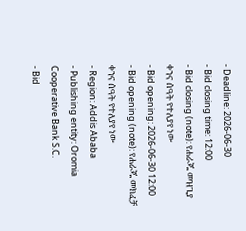- Deadline: 2026-06-30
- Bid closing time: 12:00
- Bid closing (note): የሐራጁ መዝጊያ ቀንና ሰዓት የተለያየ ነው
- Bid opening: 2026-06-30 12:00
- Bid opening (note): የሐራጁ መክፈቻ ቀንና ሰዓት የተለያየ ነው
- Region: Addis Ababa
- Publishing entity: Oromia Cooperative Bank S.C.
- Bid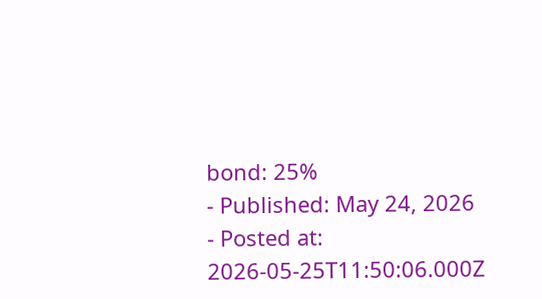bond: 25%
- Published: May 24, 2026
- Posted at: 2026-05-25T11:50:06.000Z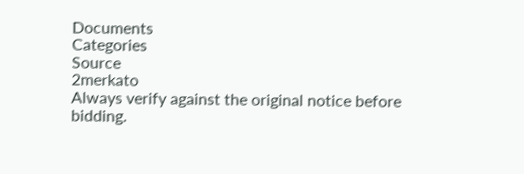Documents
Categories
Source
2merkato
Always verify against the original notice before bidding.